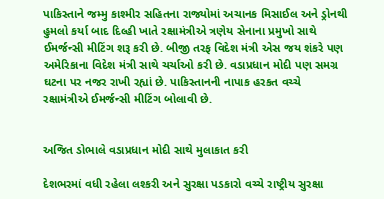પાકિસ્તાને જમ્મુ કાશ્મીર સહિતના રાજ્યોમાં અચાનક મિસાઈલ અને ડ્રોનથી હુમલો કર્યા બાદ દિલ્હી ખાતે રક્ષામંત્રીએ ત્રણેય સેનાના પ્રમુખો સાથે ઈમર્જન્સી મીટિંગ શરૂ કરી છે. બીજી તરફ વિદેશ મંત્રી એસ જય શંકરે પણ અમેરિકાના વિદેશ મંત્રી સાથે ચર્ચાઓ કરી છે. વડાપ્રધાન મોદી પણ સમગ્ર ઘટના પર નજર રાખી રહ્યાં છે. પાકિસ્તાનની નાપાક હરકત વચ્ચે રક્ષામંત્રીએ ઈમર્જન્સી મીટિંગ બોલાવી છે.


અજિત ડોભાલે વડાપ્રધાન મોદી સાથે મુલાકાત કરી

દેશભરમાં વધી રહેલા લશ્કરી અને સુરક્ષા પડકારો વચ્ચે રાષ્ટ્રીય સુરક્ષા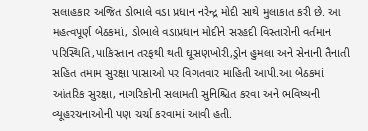સલાહકાર અજિત ડોભાલે વડા પ્રધાન નરેન્દ્ર મોદી સાથે મુલાકાત કરી છે. આ મહત્વપૂર્ણ બેઠકમાં, ડોભાલે વડાપ્રધાન મોદીને સરહદી વિસ્તારોની વર્તમાન પરિસ્થિતિ,પાકિસ્તાન તરફથી થતી ઘૂસણખોરી,ડ્રોન હુમલા અને સેનાની તૈનાતી સહિત તમામ સુરક્ષા પાસાઓ પર વિગતવાર માહિતી આપી.આ બેઠકમાં આંતરિક સુરક્ષા, નાગરિકોની સલામતી સુનિશ્ચિત કરવા અને ભવિષ્યની વ્યૂહરચનાઓની પણ ચર્ચા કરવામાં આવી હતી.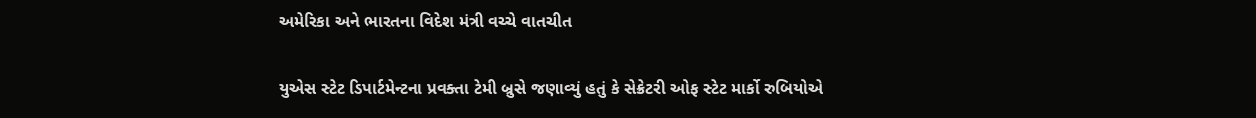અમેરિકા અને ભારતના વિદેશ મંત્રી વચ્ચે વાતચીત

યુએસ સ્ટેટ ડિપાર્ટમેન્ટના પ્રવક્તા ટેમી બ્રુસે જણાવ્યું હતું કે સેક્રેટરી ઓફ સ્ટેટ માર્કો રુબિયોએ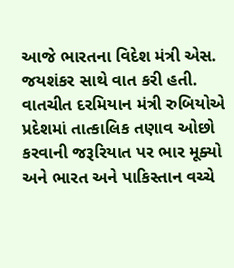આજે ભારતના વિદેશ મંત્રી એસ. જયશંકર સાથે વાત કરી હતી. વાતચીત દરમિયાન મંત્રી રુબિયોએ પ્રદેશમાં તાત્કાલિક તણાવ ઓછો કરવાની જરૂરિયાત પર ભાર મૂક્યો અને ભારત અને પાકિસ્તાન વચ્ચે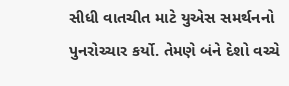સીધી વાતચીત માટે યુએસ સમર્થનનો પુનરોચ્ચાર કર્યો. તેમણે બંને દેશો વચ્ચે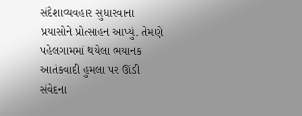સંદેશાવ્યવહાર સુધારવાના પ્રયાસોને પ્રોત્સાહન આપ્યું. તેમણે પહેલગામમાં થયેલા ભયાનક આતંકવાદી હુમલા પર ઊંડી સંવેદના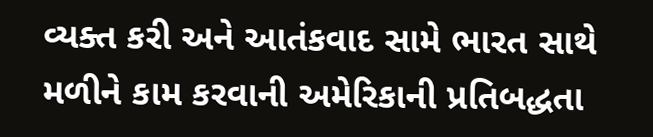વ્યક્ત કરી અને આતંકવાદ સામે ભારત સાથે મળીને કામ કરવાની અમેરિકાની પ્રતિબદ્ધતા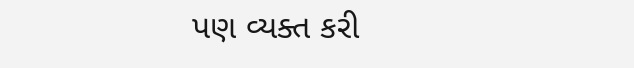પણ વ્યક્ત કરી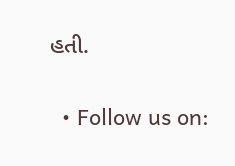હતી.


  • Follow us on: